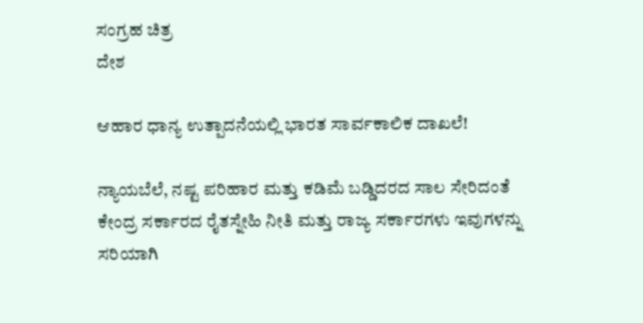ಸಂಗ್ರಹ ಚಿತ್ರ
ದೇಶ

ಆಹಾರ ಧಾನ್ಯ ಉತ್ಪಾದನೆಯಲ್ಲಿ ಭಾರತ ಸಾರ್ವಕಾಲಿಕ ದಾಖಲೆ!

ನ್ಯಾಯಬೆಲೆ, ನಷ್ಟ ಪರಿಹಾರ ಮತ್ತು ಕಡಿಮೆ ಬಡ್ಡಿದರದ ಸಾಲ ಸೇರಿದಂತೆ ಕೇಂದ್ರ ಸರ್ಕಾರದ ರೈತಸ್ನೇಹಿ ನೀತಿ ಮತ್ತು ರಾಜ್ಯ ಸರ್ಕಾರಗಳು ಇವುಗಳನ್ನು ಸರಿಯಾಗಿ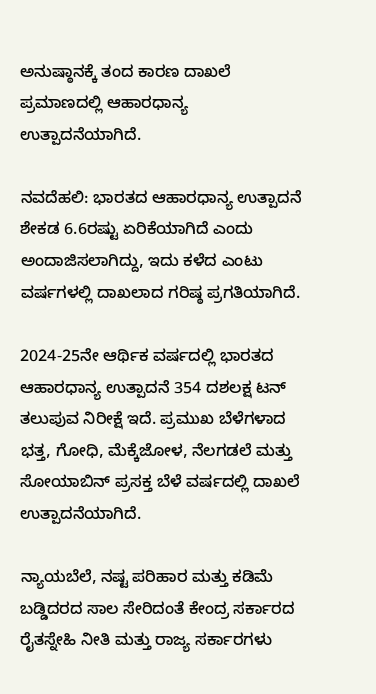ಅನುಷ್ಠಾನಕ್ಕೆ ತಂದ ಕಾರಣ ದಾಖಲೆ ಪ್ರಮಾಣದಲ್ಲಿ ಆಹಾರಧಾನ್ಯ ಉತ್ಪಾದನೆಯಾಗಿದೆ.

ನವದೆಹಲಿ: ಭಾರತದ ಆಹಾರಧಾನ್ಯ ಉತ್ಪಾದನೆ ಶೇಕಡ 6.6ರಷ್ಟು ಏರಿಕೆಯಾಗಿದೆ ಎಂದು ಅಂದಾಜಿಸಲಾಗಿದ್ದು, ಇದು ಕಳೆದ ಎಂಟು ವರ್ಷಗಳಲ್ಲಿ ದಾಖಲಾದ ಗರಿಷ್ಠ ಪ್ರಗತಿಯಾಗಿದೆ.

2024-25ನೇ ಆರ್ಥಿಕ ವರ್ಷದಲ್ಲಿ ಭಾರತದ ಆಹಾರಧಾನ್ಯ ಉತ್ಪಾದನೆ 354 ದಶಲಕ್ಷ ಟನ್ ತಲುಪುವ ನಿರೀಕ್ಷೆ ಇದೆ. ಪ್ರಮುಖ ಬೆಳೆಗಳಾದ ಭತ್ತ, ಗೋಧಿ, ಮೆಕ್ಕೆಜೋಳ, ನೆಲಗಡಲೆ ಮತ್ತು ಸೋಯಾಬಿನ್ ಪ್ರಸಕ್ತ ಬೆಳೆ ವರ್ಷದಲ್ಲಿ ದಾಖಲೆ ಉತ್ಪಾದನೆಯಾಗಿದೆ.

ನ್ಯಾಯಬೆಲೆ, ನಷ್ಟ ಪರಿಹಾರ ಮತ್ತು ಕಡಿಮೆ ಬಡ್ಡಿದರದ ಸಾಲ ಸೇರಿದಂತೆ ಕೇಂದ್ರ ಸರ್ಕಾರದ ರೈತಸ್ನೇಹಿ ನೀತಿ ಮತ್ತು ರಾಜ್ಯ ಸರ್ಕಾರಗಳು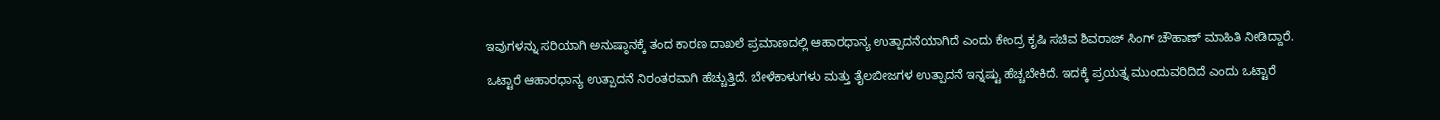ಇವುಗಳನ್ನು ಸರಿಯಾಗಿ ಅನುಷ್ಠಾನಕ್ಕೆ ತಂದ ಕಾರಣ ದಾಖಲೆ ಪ್ರಮಾಣದಲ್ಲಿ ಆಹಾರಧಾನ್ಯ ಉತ್ಪಾದನೆಯಾಗಿದೆ ಎಂದು ಕೇಂದ್ರ ಕೃಷಿ ಸಚಿವ ಶಿವರಾಜ್ ಸಿಂಗ್ ಚೌಹಾಣ್ ಮಾಹಿತಿ ನೀಡಿದ್ದಾರೆ.

ಒಟ್ಟಾರೆ ಆಹಾರಧಾನ್ಯ ಉತ್ಪಾದನೆ ನಿರಂತರವಾಗಿ ಹೆಚ್ಚುತ್ತಿದೆ. ಬೇಳೆಕಾಳುಗಳು ಮತ್ತು ತೈಲಬೀಜಗಳ ಉತ್ಪಾದನೆ ಇನ್ನಷ್ಟು ಹೆಚ್ಚಬೇಕಿದೆ. ಇದಕ್ಕೆ ಪ್ರಯತ್ನ ಮುಂದುವರಿದಿದೆ ಎಂದು ಒಟ್ಟಾರೆ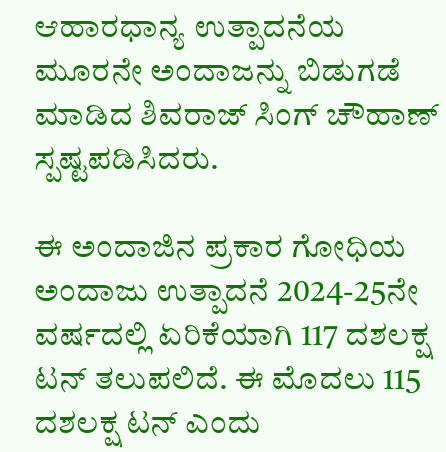ಆಹಾರಧಾನ್ಯ ಉತ್ಪಾದನೆಯ ಮೂರನೇ ಅಂದಾಜನ್ನು ಬಿಡುಗಡೆ ಮಾಡಿದ ಶಿವರಾಜ್ ಸಿಂಗ್ ಚೌಹಾಣ್ ಸ್ಪಷ್ಟಪಡಿಸಿದರು.

ಈ ಅಂದಾಜಿನ ಪ್ರಕಾರ ಗೋಧಿಯ ಅಂದಾಜು ಉತ್ಪಾದನೆ 2024-25ನೇ ವರ್ಷದಲ್ಲಿ ಏರಿಕೆಯಾಗಿ 117 ದಶಲಕ್ಷ ಟನ್ ತಲುಪಲಿದೆ. ಈ ಮೊದಲು 115 ದಶಲಕ್ಷ ಟನ್ ಎಂದು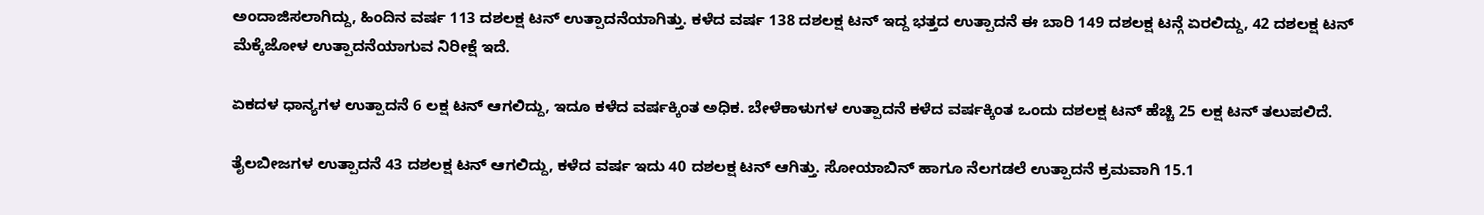ಅಂದಾಜಿಸಲಾಗಿದ್ದು, ಹಿಂದಿನ ವರ್ಷ 113 ದಶಲಕ್ಷ ಟನ್ ಉತ್ಪಾದನೆಯಾಗಿತ್ತು. ಕಳೆದ ವರ್ಷ 138 ದಶಲಕ್ಷ ಟನ್ ಇದ್ದ ಭತ್ತದ ಉತ್ಪಾದನೆ ಈ ಬಾರಿ 149 ದಶಲಕ್ಷ ಟನ್ಗೆ ಏರಲಿದ್ದು, 42 ದಶಲಕ್ಷ ಟನ್ ಮೆಕ್ಕೆಜೋಳ ಉತ್ಪಾದನೆಯಾಗುವ ನಿರೀಕ್ಷೆ ಇದೆ.

ಏಕದಳ ಧಾನ್ಯಗಳ ಉತ್ಪಾದನೆ 6 ಲಕ್ಷ ಟನ್ ಆಗಲಿದ್ದು, ಇದೂ ಕಳೆದ ವರ್ಷಕ್ಕಿಂತ ಅಧಿಕ. ಬೇಳೆಕಾಳುಗಳ ಉತ್ಪಾದನೆ ಕಳೆದ ವರ್ಷಕ್ಕಿಂತ ಒಂದು ದಶಲಕ್ಷ ಟನ್ ಹೆಚ್ಚಿ 25 ಲಕ್ಷ ಟನ್ ತಲುಪಲಿದೆ.

ತೈಲಬೀಜಗಳ ಉತ್ಪಾದನೆ 43 ದಶಲಕ್ಷ ಟನ್ ಆಗಲಿದ್ದು, ಕಳೆದ ವರ್ಷ ಇದು 40 ದಶಲಕ್ಷ ಟನ್ ಆಗಿತ್ತು. ಸೋಯಾಬಿನ್ ಹಾಗೂ ನೆಲಗಡಲೆ ಉತ್ಪಾದನೆ ಕ್ರಮವಾಗಿ 15.1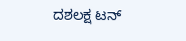ದಶಲಕ್ಷ ಟನ್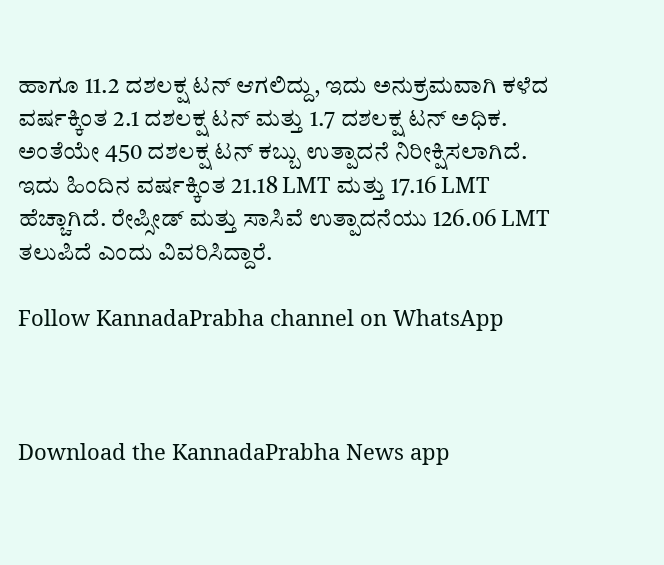ಹಾಗೂ 11.2 ದಶಲಕ್ಷ ಟನ್ ಆಗಲಿದ್ದು, ಇದು ಅನುಕ್ರಮವಾಗಿ ಕಳೆದ ವರ್ಷಕ್ಕಿಂತ 2.1 ದಶಲಕ್ಷ ಟನ್ ಮತ್ತು 1.7 ದಶಲಕ್ಷ ಟನ್ ಅಧಿಕ. ಅಂತೆಯೇ 450 ದಶಲಕ್ಷ ಟನ್ ಕಬ್ಬು ಉತ್ಪಾದನೆ ನಿರೀಕ್ಷಿಸಲಾಗಿದೆ. ಇದು ಹಿಂದಿನ ವರ್ಷಕ್ಕಿಂತ 21.18 LMT ಮತ್ತು 17.16 LMT ಹೆಚ್ಚಾಗಿದೆ. ರೇಪ್ಸೀಡ್ ಮತ್ತು ಸಾಸಿವೆ ಉತ್ಪಾದನೆಯು 126.06 LMT ತಲುಪಿದೆ ಎಂದು ವಿವರಿಸಿದ್ದಾರೆ.

Follow KannadaPrabha channel on WhatsApp



Download the KannadaPrabha News app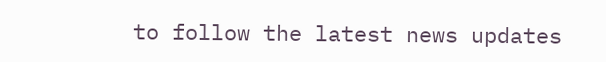to follow the latest news updates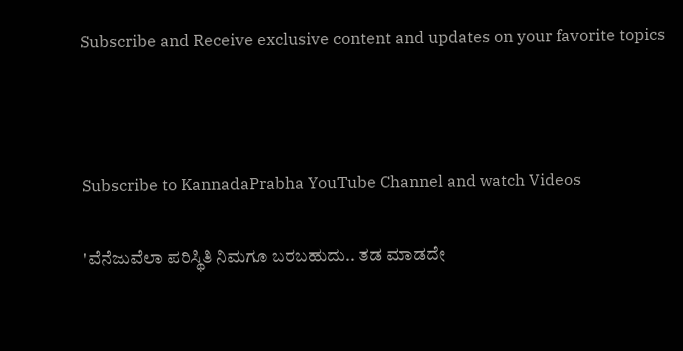Subscribe and Receive exclusive content and updates on your favorite topics



Subscribe to KannadaPrabha YouTube Channel and watch Videos

'ವೆನೆಜುವೆಲಾ ಪರಿಸ್ಥಿತಿ ನಿಮಗೂ ಬರಬಹುದು.. ತಡ ಮಾಡದೇ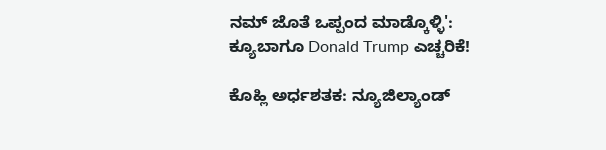ನಮ್ ಜೊತೆ ಒಪ್ಪಂದ ಮಾಡ್ಕೊಳ್ಳಿ': ಕ್ಯೂಬಾಗೂ Donald Trump ಎಚ್ಚರಿಕೆ!

ಕೊಹ್ಲಿ ಅರ್ಧಶತಕ: ನ್ಯೂಜಿಲ್ಯಾಂಡ್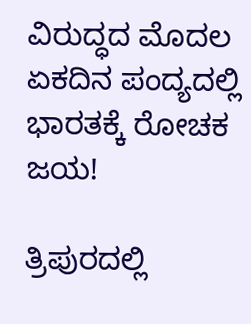ವಿರುದ್ಧದ ಮೊದಲ ಏಕದಿನ ಪಂದ್ಯದಲ್ಲಿ ಭಾರತಕ್ಕೆ ರೋಚಕ ಜಯ!

ತ್ರಿಪುರದಲ್ಲಿ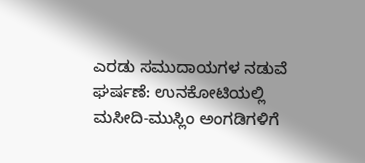ಎರಡು ಸಮುದಾಯಗಳ ನಡುವೆ ಘರ್ಷಣೆ: ಉನಕೋಟಿಯಲ್ಲಿ ಮಸೀದಿ-ಮುಸ್ಲಿಂ ಅಂಗಡಿಗಳಿಗೆ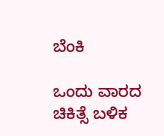ಬೆಂಕಿ

ಒಂದು ವಾರದ ಚಿಕಿತ್ಸೆ ಬಳಿಕ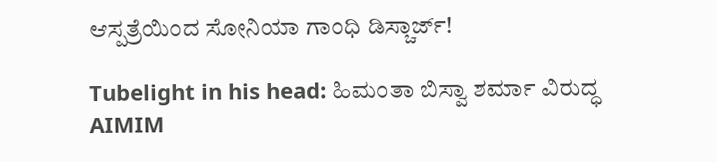ಆಸ್ಪತ್ರೆಯಿಂದ ಸೋನಿಯಾ ಗಾಂಧಿ ಡಿಸ್ಚಾರ್ಜ್!

Tubelight in his head: ಹಿಮಂತಾ ಬಿಸ್ವಾ ಶರ್ಮಾ ವಿರುದ್ಧ AIMIM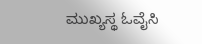ಮುಖ್ಯಸ್ಥ ಓವೈಸಿ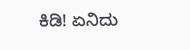ಕಿಡಿ! ಏನಿದು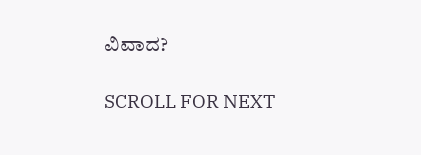ವಿವಾದ?

SCROLL FOR NEXT